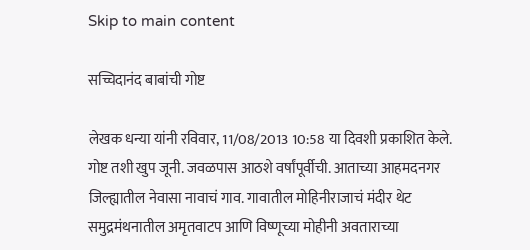Skip to main content

सच्चिदानंद बाबांची गोष्ट

लेखक धन्या यांनी रविवार, 11/08/2013 10:58 या दिवशी प्रकाशित केले.
गोष्ट तशी खुप जूनी. जवळपास आठशे वर्षांपूर्वीची. आताच्या आहमदनगर जिल्ह्यातील नेवासा नावाचं गाव. गावातील मोहिनीराजाचं मंदीर थेट समुद्रमंथनातील अमृतवाटप आणि विष्णूच्या मोहीनी अवताराच्या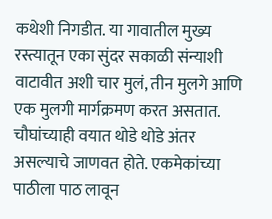कथेशी निगडीत. या गावातील मुख्य रस्त्यातून एका सुंदर सकाळी संन्याशी वाटावीत अशी चार मुलं, तीन मुलगे आणि एक मुलगी मार्गक्रमण करत असतात. चौघांच्याही वयात थोडे थोडे अंतर असल्याचे जाणवत होते. एकमेकांच्या पाठीला पाठ लावून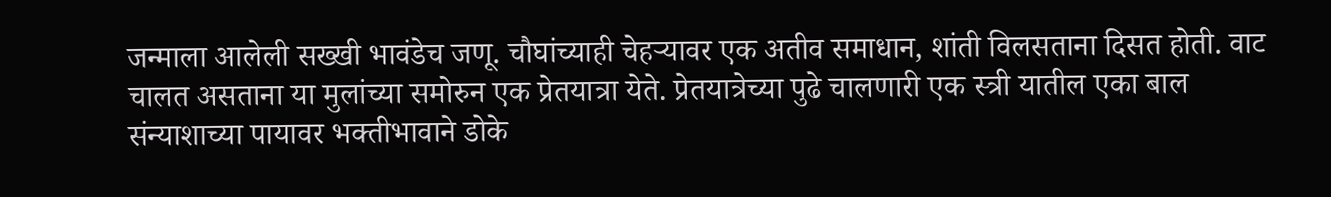जन्माला आलेली सख्खी भावंडेच जणू. चौघांच्याही चेहर्‍यावर एक अतीव समाधान, शांती विलसताना दिसत होती. वाट चालत असताना या मुलांच्या समोरुन एक प्रेतयात्रा येते. प्रेतयात्रेच्या पुढे चालणारी एक स्त्री यातील एका बाल संन्याशाच्या पायावर भक्तीभावाने डोके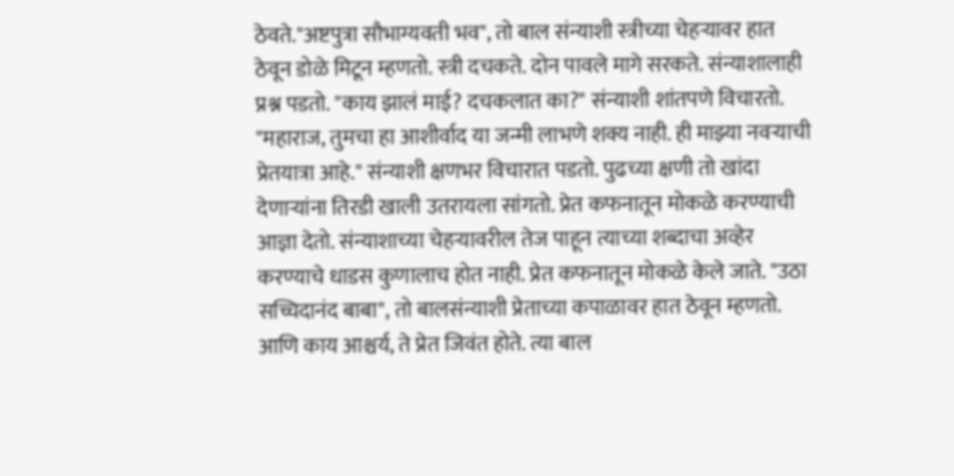ठेवते."अष्टपुत्रा सौभाग्यवती भव", तो बाल संन्याशी स्त्रीच्या चेहर्‍यावर हात ठेवून डोळे मिटून म्हणतो. स्त्री दचकते. दोन पावले मागे सरकते. संन्याशालाही प्रश्न पडतो. "काय झालं माई? दचकलात का?" संन्याशी शांतपणे विचारतो. "महाराज, तुमचा हा आशीर्वाद या जन्मी लाभणे शक्य नाही. ही माझ्या नवर्‍याची प्रेतयात्रा आहे." संन्याशी क्षणभर विचारात पडतो. पुढच्या क्षणी तो खांदा देणार्‍यांना तिरडी खाली उतरायला सांगतो. प्रेत कफनातून मोकळे करण्याची आज्ञा देतो. संन्याशाच्या चेहर्‍यावरील तेज पाहून त्याच्या शब्दाचा अव्हेर करण्याचे धाडस कुणालाच होत नाही. प्रेत कफनातून मोकळे केले जाते. "उठा सच्चिदानंद बाबा", तो बालसंन्याशी प्रेताच्या कपाळावर हात ठेवून म्हणतो. आणि काय आश्चर्य, ते प्रेत जिवंत होते. त्या बाल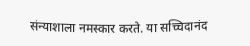संन्याशाला नमस्कार करते. या सच्चिदानंद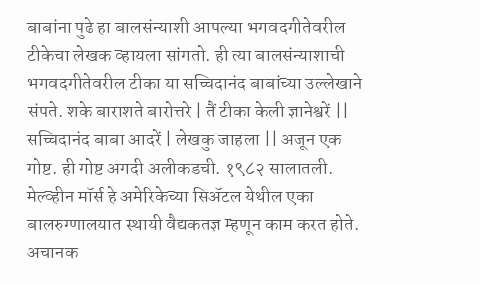बाबांना पुढे हा बालसंन्याशी आपल्या भगवदगीतेवरील टीकेचा लेखक व्हायला सांगतो. ही त्या बालसंन्याशाची भगवदगीतेवरील टीका या सच्चिदानंद बाबांच्या उल्लेखाने संपते. शके बाराशते बारोत्तरे | तैं टीका केली ज्ञानेश्वरें || सच्चिदानंद बाबा आदरें | लेखकु जाहला || अजून एक गोष्ट. ही गोष्ट अगदी अलीकडची. १९८२ सालातली. मेल्व्हीन मॉर्स हे अमेरिकेच्या सिअ‍ॅटल येथील एका बालरुग्णालयात स्थायी वैद्यकतज्ञ म्हणून काम करत होते. अचानक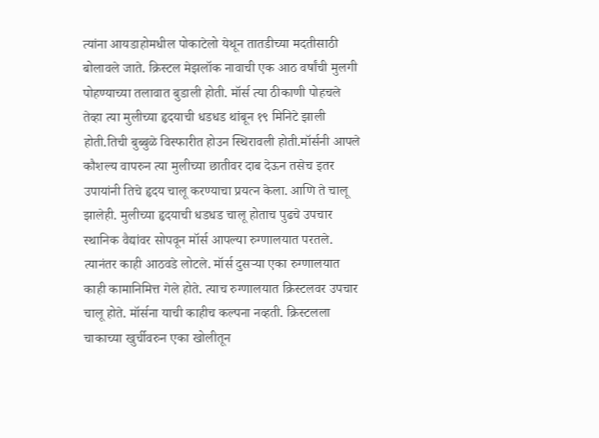त्यांना आयडाहोमधील पोकाटेलो येथून तातडीच्या मदतीसाठी बोलावले जाते. क्रिस्टल मेझलॉक नावाची एक आठ वर्षांची मुलगी पोहण्याच्या तलावात बुडाली होती. मॉर्स त्या ठीकाणी पोहचले तेव्हा त्या मुलीच्या हृदयाची धडधड थांबून १९ मिनिटे झाली होती.तिची बुब्बुळे विस्फारीत होउन स्थिरावली होती.मॉर्सनी आपले कौशल्य वापरुन त्या मुलीच्या छातीवर दाब देऊन तसेच इतर उपायांनी तिचे हृदय चालू करण्याचा प्रयत्न केला. आणि ते चालू झालेही. मुलीच्या हृदयाची धडधड चालू होताच पुढचे उपचार स्थानिक वैद्यांवर सोपवून मॉर्स आपल्या रुग्णालयात परतले. त्यानंतर काही आठवडे लोटले. मॉर्स दुसर्‍या एका रुग्णालयात काही कामानिमित्त गेले होते. त्याच रुग्णालयात क्रिस्टलवर उपचार चालू होते. मॉर्सना याची काहीच कल्पना नव्हती. क्रिस्टलला चाकाच्या खुर्चीवरुन एका खोलीतून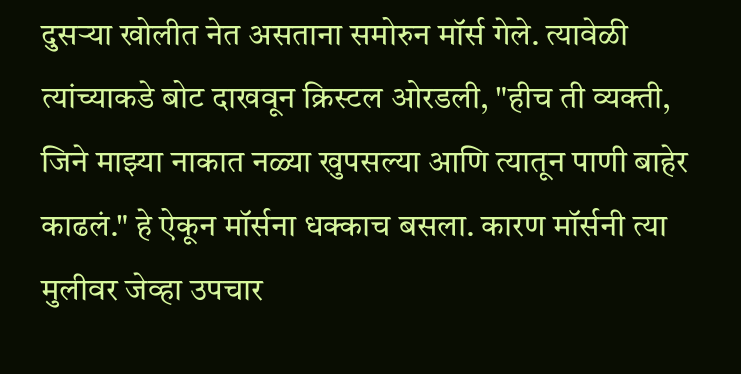दुसर्‍या खोलीत नेत असताना समोरुन मॉर्स गेले. त्यावेळी त्यांच्याकडे बोट दाखवून क्रिस्टल ओरडली, "हीच ती व्यक्ती, जिने माझ्या नाकात नळ्या खुपसल्या आणि त्यातून पाणी बाहेर काढलं." हे ऐकून मॉर्सना धक्काच बसला. कारण मॉर्सनी त्या मुलीवर जेव्हा उपचार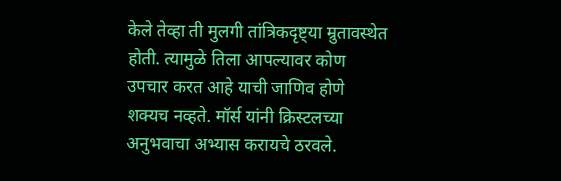केले तेव्हा ती मुलगी तांत्रिकदृष्ट्या म्रुतावस्थेत होती. त्यामुळे तिला आपल्यावर कोण उपचार करत आहे याची जाणिव होणे शक्यच नव्हते. मॉर्स यांनी क्रिस्टलच्या अनुभवाचा अभ्यास करायचे ठरवले.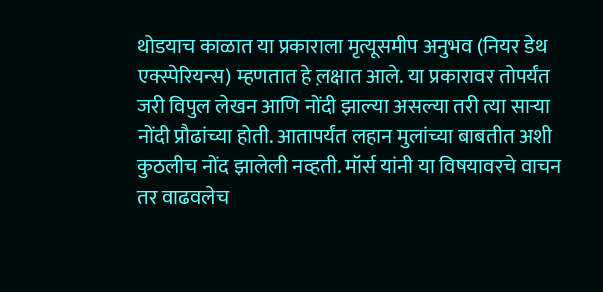थोडयाच काळात या प्रकाराला मृत्यूसमीप अनुभव (नियर डेथ एक्स्पेरियन्स) म्हणतात हे ल़क्षात आले. या प्रकारावर तोपर्यंत जरी विपुल लेखन आणि नोंदी झाल्या असल्या तरी त्या सार्‍या नोंदी प्रौढांच्या होती. आतापर्यंत लहान मुलांच्या बाबतीत अशी कुठलीच नोंद झालेली नव्हती. मॉर्स यांनी या विषयावरचे वाचन तर वाढवलेच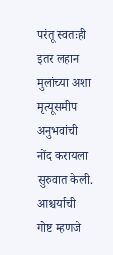परंतू स्वतःही इतर लहान मुलांच्या अशा मृत्यूसमीप अनुभवांची नोंद करायला सुरुवात केली. आश्चर्याची गोष्ट म्हणजे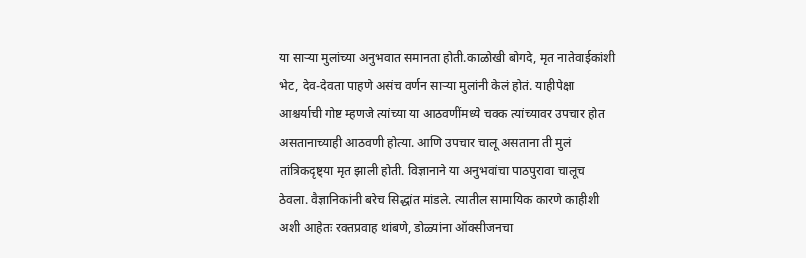या सार्‍या मुलांच्या अनुभवात समानता होती.काळोखी बोगदे, मृत नातेवाईकांशी भेट, देव-देवता पाहणे असंच वर्णन सार्‍या मुलांनी केलं होतं. याहीपेक्षा आश्चर्याची गोष्ट म्हणजे त्यांच्या या आठवणींमध्ये चक्क त्यांच्यावर उपचार होत असतानाच्याही आठवणी होत्या. आणि उपचार चालू असताना ती मुलं तांत्रिकदृष्ट्या मृत झाली होती. विज्ञानाने या अनुभवांचा पाठपुरावा चालूच ठेवला. वैज्ञानिकांनी बरेच सिद्धांत मांडले. त्यातील सामायिक कारणे काहीशी अशी आहेतः रक्तप्रवाह थांबणे, डोळ्यांना ऑक्सीजनचा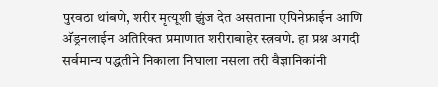पुरवठा थांबणे, शरीर मृत्यूशी झुंज देत असताना एपिनेफ्राईन आणि अ‍ॅड्रनलाईन अतिरिक्त प्रमाणात शरीराबाहेर स्त्रवणे. हा प्रश्न अगदी सर्वमान्य पद्धतीने निकाला निघाला नसला तरी वैज्ञानिकांनी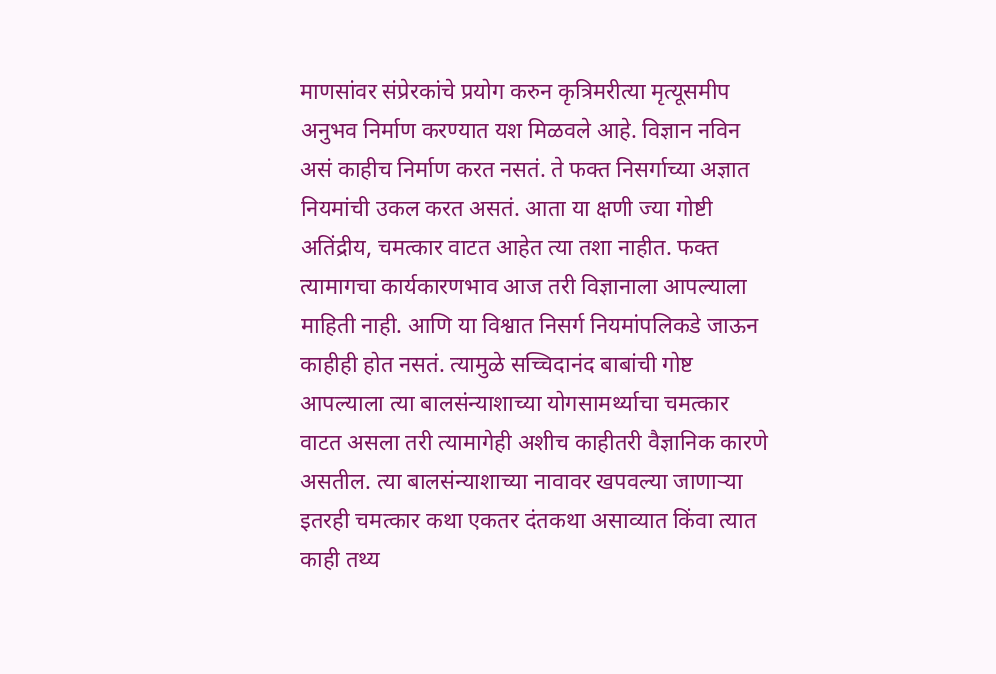माणसांवर संप्रेरकांचे प्रयोग करुन कृत्रिमरीत्या मृत्यूसमीप अनुभव निर्माण करण्यात यश मिळवले आहे. विज्ञान नविन असं काहीच निर्माण करत नसतं. ते फक्त निसर्गाच्या अज्ञात नियमांची उकल करत असतं. आता या क्षणी ज्या गोष्टी अतिंद्रीय, चमत्कार वाटत आहेत त्या तशा नाहीत. फक्त त्यामागचा कार्यकारणभाव आज तरी विज्ञानाला आपल्याला माहिती नाही. आणि या विश्वात निसर्ग नियमांपलिकडे जाऊन काहीही होत नसतं. त्यामुळे सच्चिदानंद बाबांची गोष्ट आपल्याला त्या बालसंन्याशाच्या योगसामर्थ्याचा चमत्कार वाटत असला तरी त्यामागेही अशीच काहीतरी वैज्ञानिक कारणे असतील. त्या बालसंन्याशाच्या नावावर खपवल्या जाणार्‍या इतरही चमत्कार कथा एकतर दंतकथा असाव्यात किंवा त्यात काही तथ्य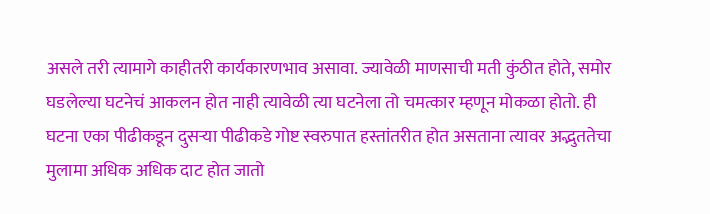असले तरी त्यामागे काहीतरी कार्यकारणभाव असावा. ज्यावेळी माणसाची मती कुंठीत होते, समोर घडलेल्या घटनेचं आकलन होत नाही त्यावेळी त्या घटनेला तो चमत्कार म्हणून मोकळा होतो. ही घटना एका पीढीकडून दुसर्‍या पीढीकडे गोष्ट स्वरुपात हस्तांतरीत होत असताना त्यावर अद्भुततेचा मुलामा अधिक अधिक दाट होत जातो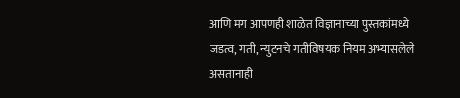आणि मग आपणही शाळेत विज्ञानाच्या पुस्तकांमध्ये जडत्व, गती, न्युटनचे गतीविषयक नियम अभ्यासलेले असतानाही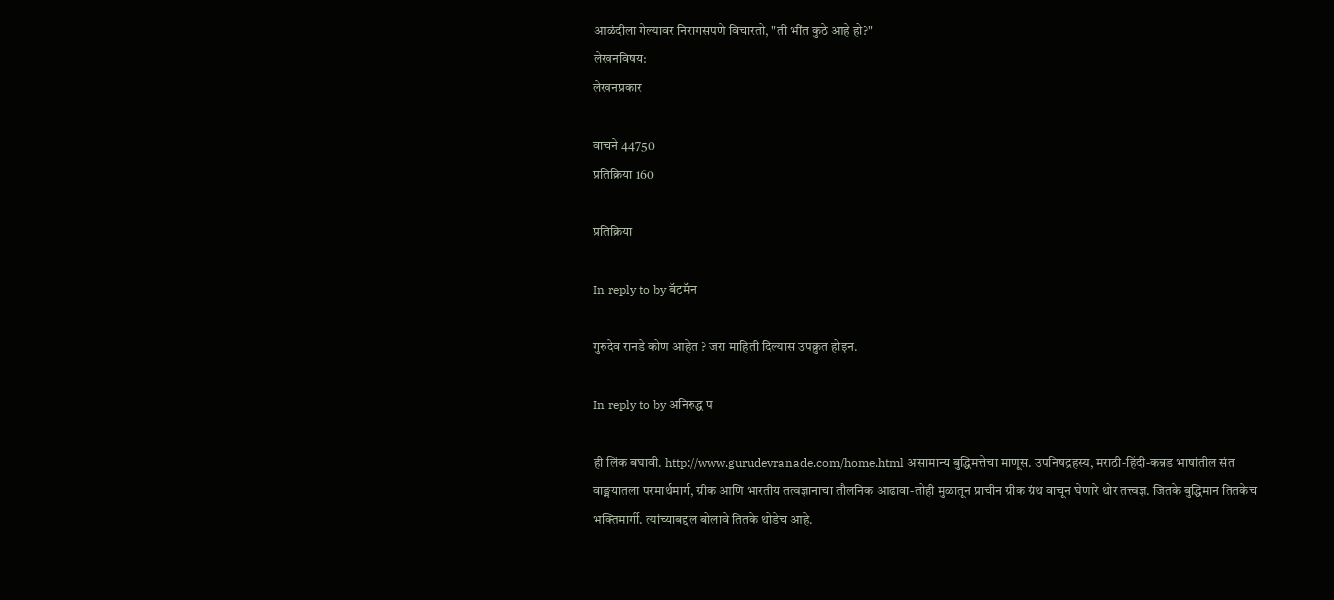आळंदीला गेल्यावर निरागसपणे विचारतो, "ती भींत कुठे आहे हो?"
लेखनविषय:
लेखनप्रकार

वाचने 44750
प्रतिक्रिया 160

प्रतिक्रिया

In reply to by बॅटमॅन

गुरुदेव रानडे कोण आहेत ? जरा माहिती दिल्यास उपक्रुत होइन.

In reply to by अनिरुद्ध प

ही लिंक बघावी. http://www.gurudevranade.com/home.html असामान्य बुद्धिमत्तेचा माणूस. उपनिषद्रहस्य, मराठी-हिंदी-कन्नड भाषांतील संत वाङ्मयातला परमार्थमार्ग, ग्रीक आणि भारतीय तत्वज्ञानाचा तौलनिक आढावा-तोही मुळातून प्राचीन ग्रीक ग्रंथ वाचून घेणारे थोर तत्त्वज्ञ. जितके बुद्धिमान तितकेच भक्तिमार्गी. त्यांच्याबद्दल बोलावे तितके थोडेच आहे.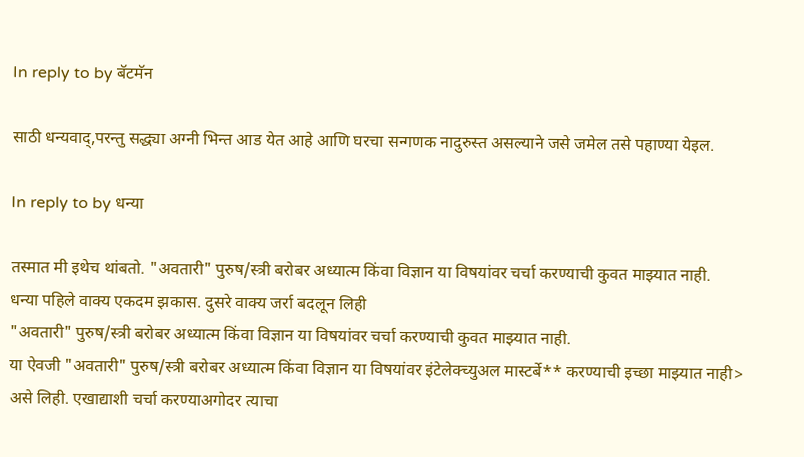In reply to by बॅटमॅन

साठी धन्यवाद्,परन्तु सद्ध्या अग्नी भिन्त आड येत आहे आणि घरचा सन्गणक नादुरुस्त असल्याने जसे जमेल तसे पहाण्या येइल.

In reply to by धन्या

तस्मात मी इथेच थांबतो. "अवतारी" पुरुष/स्त्री बरोबर अध्यात्म किंवा विज्ञान या विषयांवर चर्चा करण्याची कुवत माझ्यात नाही.
धन्या पहिले वाक्य एकदम झकास. दुसरे वाक्य जर्रा बदलून लिही
"अवतारी" पुरुष/स्त्री बरोबर अध्यात्म किंवा विज्ञान या विषयांवर चर्चा करण्याची कुवत माझ्यात नाही.
या ऐवजी "अवतारी" पुरुष/स्त्री बरोबर अध्यात्म किंवा विज्ञान या विषयांवर इंटेलेक्च्युअल मास्टर्बे** करण्याची इच्छा माझ्यात नाही> असे लिही. एखाद्याशी चर्चा करण्याअगोदर त्याचा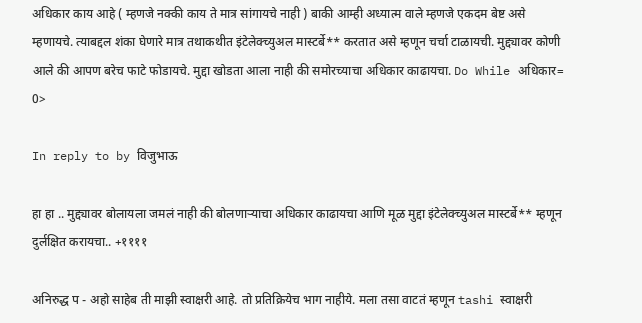अधिकार काय आहे ( म्हणजे नक्की काय ते मात्र सांगायचे नाही ) बाकी आम्ही अध्यात्म वाले म्हणजे एकदम बेष्ट असे म्हणायचे. त्याबद्दल शंका घेणारे मात्र तथाकथीत इंटेलेक्च्युअल मास्टर्बे** करतात असे म्हणून चर्चा टाळायची. मुद्द्यावर कोणी आले की आपण बरेच फाटे फोडायचे. मुद्दा खोडता आला नाही की समोरच्याचा अधिकार काढायचा. Do While अधिकार= 0>

In reply to by विजुभाऊ

हा हा .. मुद्द्यावर बोलायला जमलं नाही की बोलणार्‍याचा अधिकार काढायचा आणि मूळ मुद्दा इंटेलेक्च्युअल मास्टर्बे** म्हणून दुर्लक्षित करायचा.. +११११

अनिरुद्ध प - अहो साहेब ती माझी स्वाक्षरी आहे. तो प्रतिक्रियेच भाग नाहीये. मला तसा वाटतं म्हणून tashi स्वाक्षरी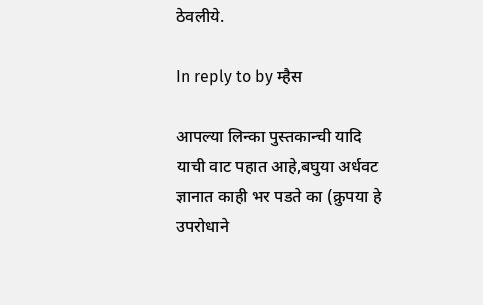ठेवलीये.

In reply to by म्हैस

आपल्या लिन्का पुस्तकान्ची यादि याची वाट पहात आहे,बघुया अर्धवट ज्ञानात काही भर पडते का (क्रुपया हे उपरोधाने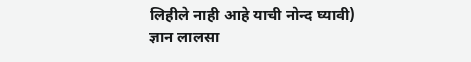लिहीले नाही आहे याची नोन्द घ्यावी) ज्ञान लालसा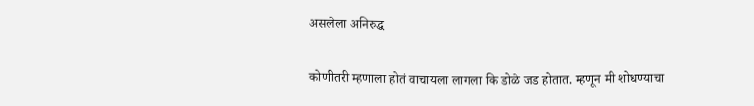असलेला अनिरुद्ध

कोणीतरी म्हणाला होतं वाचायला लागला कि डोळे जड होतात. म्हणून मी शोधण्याचा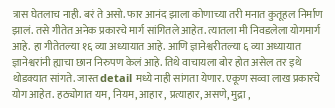त्रास घेतलाच नाही. बरं ते असो. फार आनंद झाला कोणाच्या तरी मनात कुतूहल निर्माण झालं. तसे गीतेत अनेक प्रकारचे मार्ग सांगितले आहेत. त्यातला मी निवडलेला योगमार्ग आहे. हा गीतेतल्या १६ व्या अध्यायात आहे. आणि ज्ञानेश्वरीतल्या ६ व्या अध्यायात ज्ञानेश्वरांनी ह्याचा छान निरुपण केलं आहे. तिथे वाचायला बोर होत असेल तर इथे थोडक्यात सांगते. जास्त detail मध्ये नाही सांगता येणार. एकूण सव्वा लाख प्रकारचे योग आहेत. हठ्योगात यम, नियम, आहार , प्रत्याहार, असणे, मुद्रा ,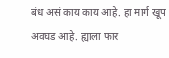बंध असं काय काय आहे. हा मार्ग खूप अवघड आहे. ह्याला फार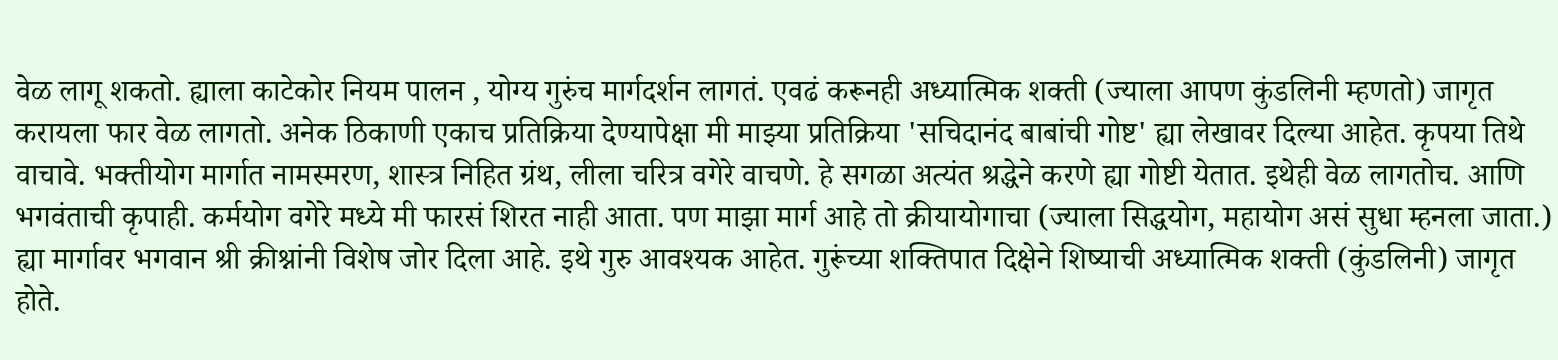वेळ लागू शकतो. ह्याला काटेकोर नियम पालन , योग्य गुरुंच मार्गदर्शन लागतं. एवढं करूनही अध्यात्मिक शक्ती (ज्याला आपण कुंडलिनी म्हणतो) जागृत करायला फार वेळ लागतो. अनेक ठिकाणी एकाच प्रतिक्रिया देण्यापेक्षा मी माझ्या प्रतिक्रिया 'सचिदानंद बाबांची गोष्ट' ह्या लेखावर दिल्या आहेत. कृपया तिथे वाचावे. भक्तीयोग मार्गात नामस्मरण, शास्त्र निहित ग्रंथ, लीला चरित्र वगेरे वाचणे. हे सगळा अत्यंत श्रद्धेने करणे ह्या गोष्टी येतात. इथेही वेळ लागतोच. आणि भगवंताची कृपाही. कर्मयोग वगेरे मध्ये मी फारसं शिरत नाही आता. पण माझा मार्ग आहे तो क्रीयायोगाचा (ज्याला सिद्धयोग, महायोग असं सुधा म्हनला जाता.) ह्या मार्गावर भगवान श्री क्रीश्नांनी विशेष जोर दिला आहे. इथे गुरु आवश्यक आहेत. गुरूंच्या शक्तिपात दिक्षेने शिष्याची अध्यात्मिक शक्ती (कुंडलिनी) जागृत होते.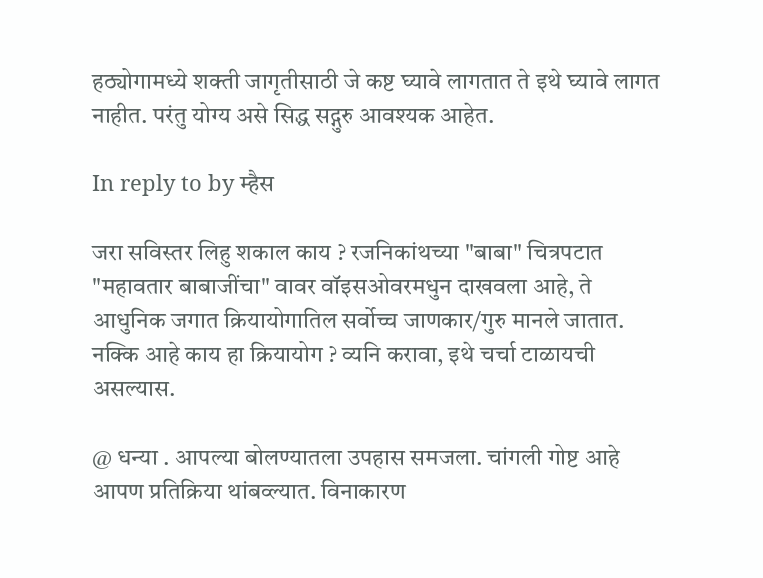हठ्योगामध्ये शक्ती जागृतीसाठी जे कष्ट घ्यावे लागतात ते इथे घ्यावे लागत नाहीत. परंतु योग्य असे सिद्ध सद्गुरु आवश्यक आहेत.

In reply to by म्हैस

जरा सविस्तर लिहु शकाल काय ? रजनिकांथच्या "बाबा" चित्रपटात "महावतार बाबाजींचा" वावर वॉइसओवरमधुन दाखवला आहे, ते आधुनिक जगात क्रियायोगातिल सर्वोच्च जाणकार/गुरु मानले जातात. नक्कि आहे काय हा क्रियायोग ? व्यनि करावा, इथे चर्चा टाळायची असल्यास.

@ धन्या . आपल्या बोलण्यातला उपहास समजला. चांगली गोष्ट आहे आपण प्रतिक्रिया थांबव्ल्यात. विनाकारण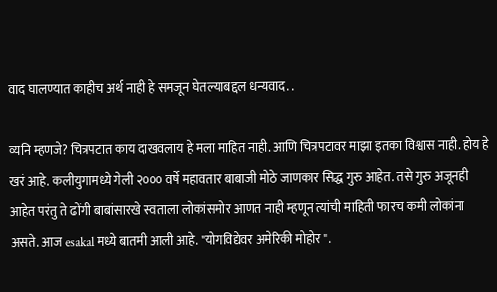वाद घालण्यात काहीच अर्थ नाही हे समजून घेतल्याबद्दल धन्यवाद. .

व्यनि म्हणजे? चित्रपटात काय दाखवलाय हे मला माहित नाही. आणि चित्रपटावर माझा इतका विश्वास नाही. होय हे खरं आहे. कलीयुगामध्ये गेली २००० वर्षे महावतार बाबाजी मोठे जाणकार सिद्ध गुरु आहेत. तसे गुरु अजूनही आहेत परंतु ते ढोंगी बाबांसारखे स्वताला लोकांसमोर आणत नाही म्हणून त्यांची माहिती फारच कमी लोकांना असते. आज esakal मध्ये बातमी आली आहे. "योगविद्येवर अमेरिकी मोहोर ".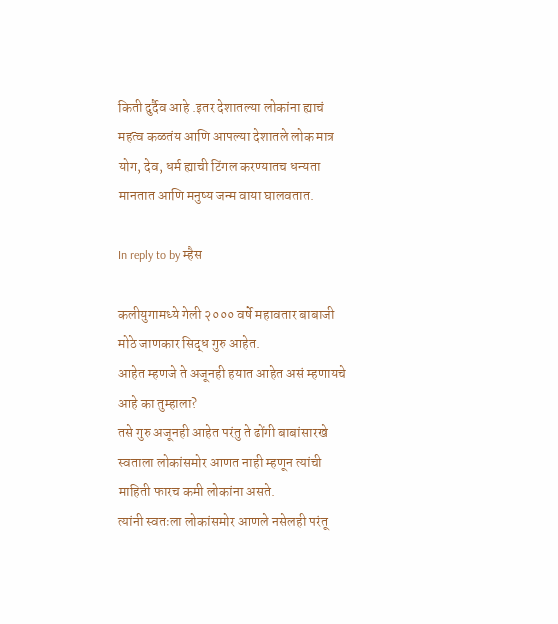किती दुर्दैव आहे .इतर देशातल्या लोकांना ह्याचं महत्व कळतंय आणि आपल्या देशातले लोक मात्र योग, देव, धर्म ह्याची टिंगल करण्यातच धन्यता मानतात आणि मनुष्य जन्म वाया घालवतात.

In reply to by म्हैस

कलीयुगामध्ये गेली २००० वर्षे महावतार बाबाजी मोठे जाणकार सिद्ध गुरु आहेत.
आहेत म्हणजे ते अजूनही हयात आहेत असं म्हणायचे आहे का तुम्हाला?
तसे गुरु अजूनही आहेत परंतु ते ढोंगी बाबांसारखे स्वताला लोकांसमोर आणत नाही म्हणून त्यांची माहिती फारच कमी लोकांना असते.
त्यांनी स्वतःला लोकांसमोर आणले नसेलही परंतू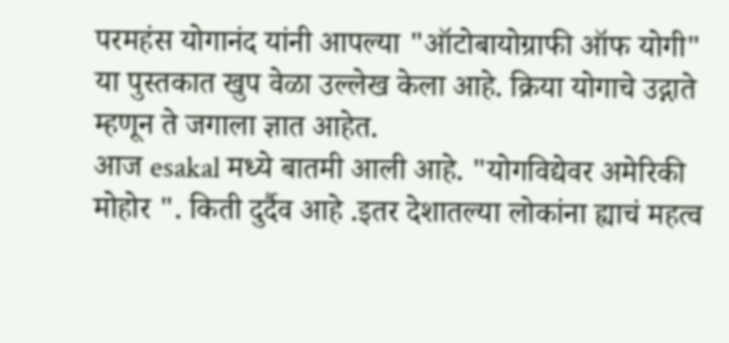परमहंस योगानंद यांनी आपल्या "ऑटोबायोग्राफी ऑफ योगी" या पुस्तकात खुप वेळा उल्लेख केला आहे. क्रिया योगाचे उद्गाते म्हणून ते जगाला ज्ञात आहेत.
आज esakal मध्ये बातमी आली आहे. "योगविद्येवर अमेरिकी मोहोर ". किती दुर्दैव आहे .इतर देशातल्या लोकांना ह्याचं महत्व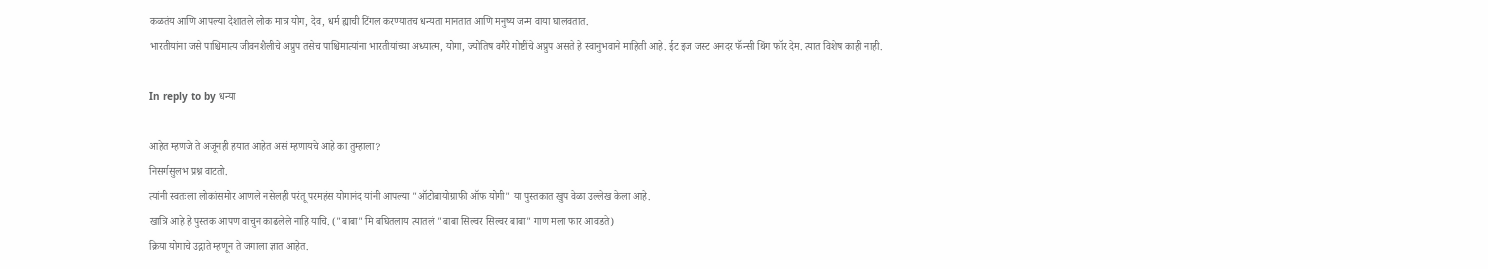कळतंय आणि आपल्या देशातले लोक मात्र योग, देव, धर्म ह्याची टिंगल करण्यातच धन्यता मानतात आणि मनुष्य जन्म वाया घालवतात.
भारतीयांना जसे पाश्चिमात्य जीवनशैलीचे अप्रुप तसेच पाश्चिमात्यांना भारतीयांच्या अध्यात्म, योगा, ज्योतिष वगैरे गोष्टींचे अप्रुप असते हे स्वानुभवाने माहिती आहे. ईट इज जस्ट अनदर फॅन्सी थिंग फॉर देम. त्यात विशेष काही नाही.

In reply to by धन्या

आहेत म्हणजे ते अजूनही हयात आहेत असं म्हणायचे आहे का तुम्हाला?
निसर्गसुलभ प्रश्न वाटतो.
त्यांनी स्वतःला लोकांसमोर आणले नसेलही परंतू परमहंस योगानंद यांनी आपल्या "ऑटोबायोग्राफी ऑफ योगी" या पुस्तकात खुप वेळा उल्लेख केला आहे.
खात्रि आहे हे पुस्तक आपण वाचुन काढलेले नाहि याचि. ("बाबा" मि बघितलाय त्यातलं "बाबा सिल्वर सिल्वर बाबा" गाण मला फार आवडते)
क्रिया योगाचे उद्गाते म्हणून ते जगाला ज्ञात आहेत.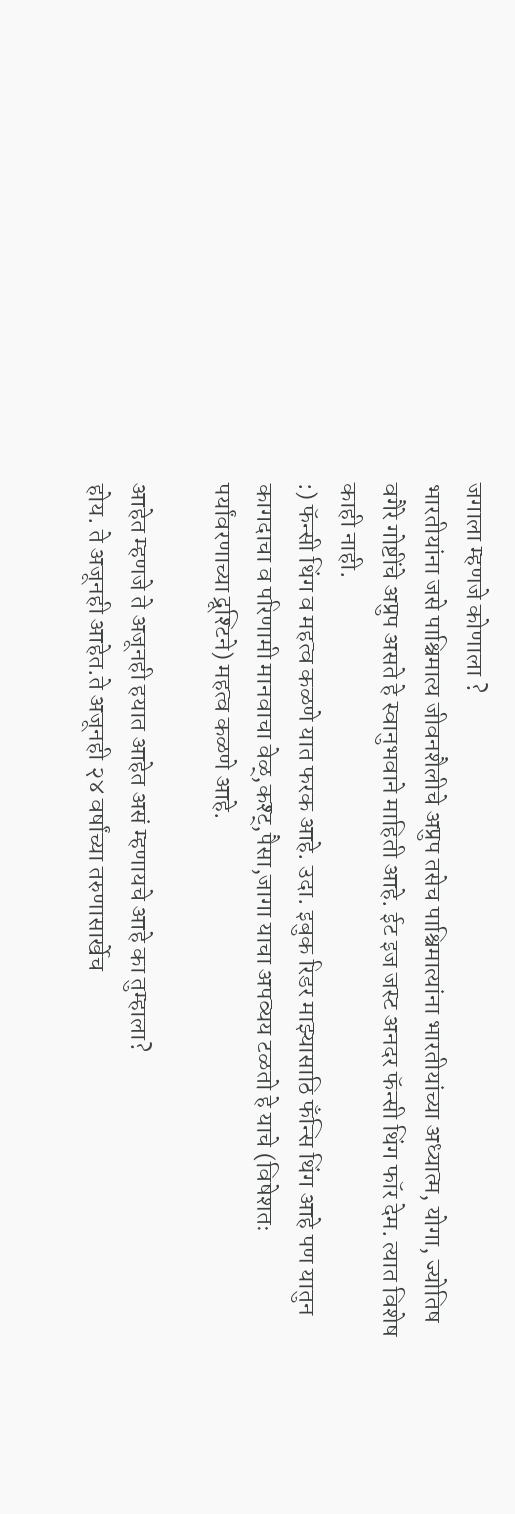जगाला म्हणजे कोणाला ?
भारतीयांना जसे पाश्चिमात्य जीवनशैलीचे अप्रुप तसेच पाश्चिमात्यांना भारतीयांच्या अध्यात्म, योगा, ज्योतिष वगैरे गोष्टींचे अप्रुप असते हे स्वानुभवाने माहिती आहे. ईट इज जस्ट अनदर फॅन्सी थिंग फॉर देम. त्यात विशेष काही नाही.
:) फॅन्सी थिंग व महत्व कळणे यात फरक आहे. उदा. इबुक रिडर माझ्यासाठि फँन्सि थिंग आहे पण यातुन कागदाचा व परिणामी मानवाचा वेळ्,कश्ट्,पैसा,जागा याचा अपव्यय टळतो हे याचे (विषेशतः पर्यांवरणाच्या द्रूश्टिने) महत्व कळणे आहे.

आहेत म्हणजे ते अजूनही हयात आहेत असं म्हणायचे आहे का तुम्हाला?
होय. ते अजूनही आहेत.ते अजूनही २४ वर्षांच्या तरुणासार्खेच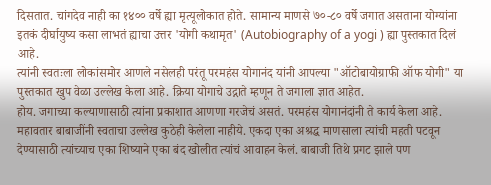दिसतात. चांगदेव नाही का १४०० वर्षे ह्या मृत्यूलोकात होते. सामान्य माणसे ७०-८० वर्षे जगात असताना योग्यांना इतकं दीर्घायुष्य कसा लाभतं ह्याचा उत्तर 'योगी कथामृत' (Autobiography of a yogi ) ह्या पुस्तकात दिलं आहे.
त्यांनी स्वतःला लोकांसमोर आणले नसेलही परंतू परमहंस योगानंद यांनी आपल्या "ऑटोबायोग्राफी ऑफ योगी" या पुस्तकात खुप वेळा उल्लेख केला आहे. क्रिया योगाचे उद्गाते म्हणून ते जगाला ज्ञात आहेत.
होय. जगाच्या कल्याणासाठी त्यांना प्रकाशात आणणा गरजेचं असतं. परमहंस योगानंदांनी ते कार्य केला आहे. महावतार बाबाजींनी स्वताचा उल्लेख कुठेही केलेला नाहीये. एकदा एका अश्रद्ध माणसाला त्यांची महती पटवून देण्यासाठी त्यांच्याच एका शिष्याने एका बंद खोलीत त्यांचं आवाहन केलं. बाबाजी तिथे प्रगट झाले पण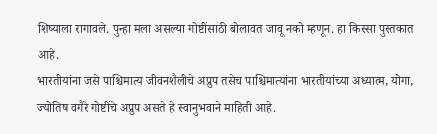शिष्याला रागावले. पुन्हा मला असल्या गोष्टींसाठी बोलावत जावू नको म्हणून. हा किस्सा पुस्तकात आहे.
भारतीयांना जसे पाश्चिमात्य जीवनशैलीचे अप्रुप तसेच पाश्चिमात्यांना भारतीयांच्या अध्यात्म, योगा, ज्योतिष वगैरे गोष्टींचे अप्रुप असते हे स्वानुभवाने माहिती आहे.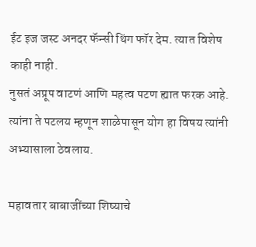ईट इज जस्ट अनदर फॅन्सी थिंग फॉर देम. त्यात विशेष काही नाही.
नुसतं अप्रूप वाटणं आणि महत्व पटण ह्यात फरक आहे. त्यांना ते पटलय म्हणून शाळेपासून योग हा विषय त्यांनी अभ्यासाला ठेवलाय.

महावतार बाबाजींच्या शिष्याचे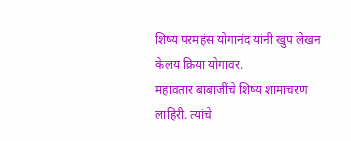शिष्य परमहंस योगानंद यांनी खुप लेखन केलय क्रिया योगावर.
महावतार बाबाजींचे शिष्य शामाचरण लाहिरी. त्यांचे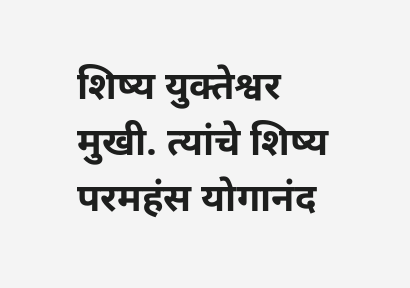शिष्य युक्तेश्वर मुखी. त्यांचे शिष्य परमहंस योगानंद